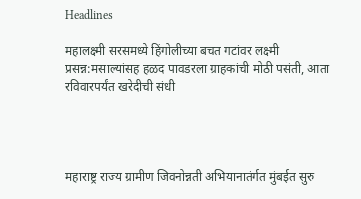Headlines

महालक्ष्मी सरसमध्ये हिंगोलीच्या बचत गटांवर लक्ष्मी प्रसन्न:मसाल्यांसह हळद पावडरला ग्राहकांची मोठी पसंती, आता रविवारपर्यंत खरेदीची संधी




महाराष्ट्र राज्य ग्रामीण जिवनोन्नती अभियानातंर्गत मुंबईत सुरु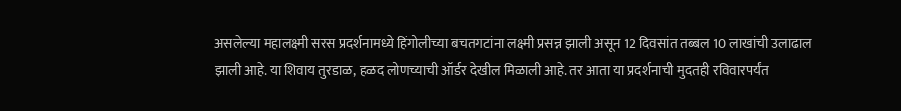असलेल्या महालक्ष्मी सरस प्रदर्शनामध्ये हिंगोलीच्या बचतगटांना लक्ष्मी प्रसन्न झाली असून 12 दिवसांत तब्बल 10 लाखांची उलाढाल झाली आहे. या शिवाय तुरडाळ, हळद लोणच्याची ऑर्डर देखील मिळाली आहे. तर आता या प्रदर्शनाची मुदतही रविवारपर्यंत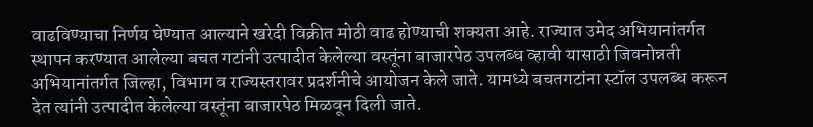वाढविण्याचा निर्णय घेण्यात आल्याने खरेदी विक्रीत मोठी वाढ होण्याची शक्यता आहे. राज्यात उमेद अभियानांतर्गत स्थापन करण्यात आलेल्या बचत गटांनी उत्पादीत केलेल्या वस्तूंना बाजारपेठ उपलब्ध व्हावी यासाठी जिवनोन्नती अभियानांतर्गत जिल्हा, विभाग व राज्यस्तरावर प्रदर्शनीचे आयोजन केले जाते. यामध्ये बचतगटांना स्टॉल उपलब्ध करून देत त्यांनी उत्पादीत केलेल्या वस्तूंना बाजारपेठ मिळवून दिली जाते.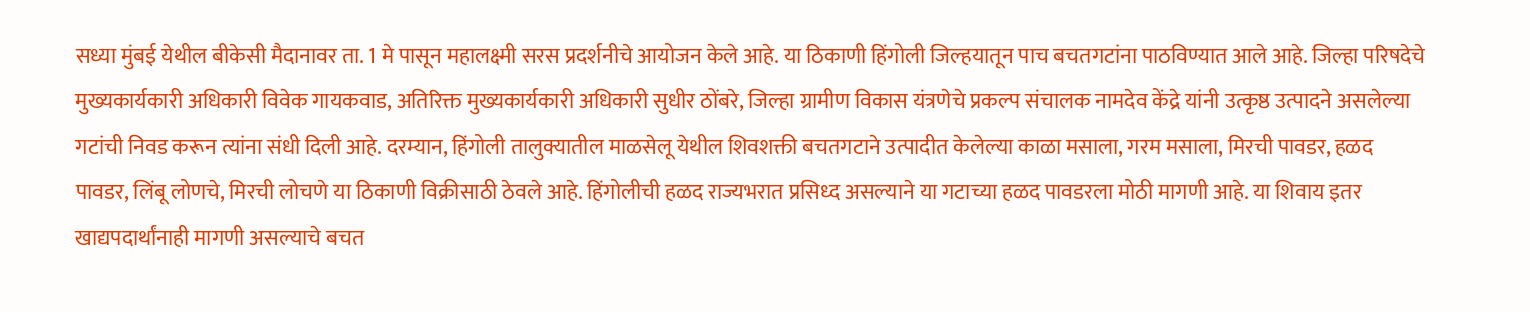सध्या मुंबई येथील बीकेसी मैदानावर ता. 1 मे पासून महालक्ष्मी सरस प्रदर्शनीचे आयोजन केले आहे. या ठिकाणी हिंगोली जिल्हयातून पाच बचतगटांना पाठविण्यात आले आहे. जिल्हा परिषदेचे मुख्यकार्यकारी अधिकारी विवेक गायकवाड, अतिरिक्त मुख्यकार्यकारी अधिकारी सुधीर ठोंबरे, जिल्हा ग्रामीण विकास यंत्रणेचे प्रकल्प संचालक नामदेव केंद्रे यांनी उत्कृष्ठ उत्पादने असलेल्या गटांची निवड करून त्यांना संधी दिली आहे. दरम्यान, हिंगोली तालुक्यातील माळसेलू येथील शिवशक्ती बचतगटाने उत्पादीत केलेल्या काळा मसाला, गरम मसाला, मिरची पावडर, हळद पावडर, लिंबू लोणचे, मिरची लोचणे या ठिकाणी विक्रीसाठी ठेवले आहे. हिंगोलीची हळद राज्यभरात प्रसिध्द असल्याने या गटाच्या हळद पावडरला मोठी मागणी आहे. या शिवाय इतर खाद्यपदार्थांनाही मागणी असल्याचे बचत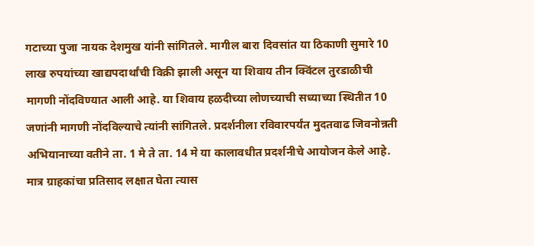गटाच्या पुजा नायक देशमुख यांनी सांगितले. मागील बारा दिवसांत या ठिकाणी सुमारे 10 लाख रुपयांच्या खाद्यपदार्थांची विक्री झाली असून या शिवाय तीन क्विंटल तुरडाळीची मागणी नोंदविण्यात आली आहे. या शिवाय हळदीच्या लोणच्याची सध्याच्या स्थितीत 10 जणांनी मागणी नोंदविल्याचे त्यांनी सांगितले. प्रदर्शनीला रविवारपर्यंत मुदतवाढ जिवनोन्नती अभियानाच्या वतीने ता. 1 मे ते ता. 14 मे या कालावधीत प्रदर्शनीचे आयोजन केले आहे. मात्र ग्राहकांचा प्रतिसाद लक्षात घेता त्यास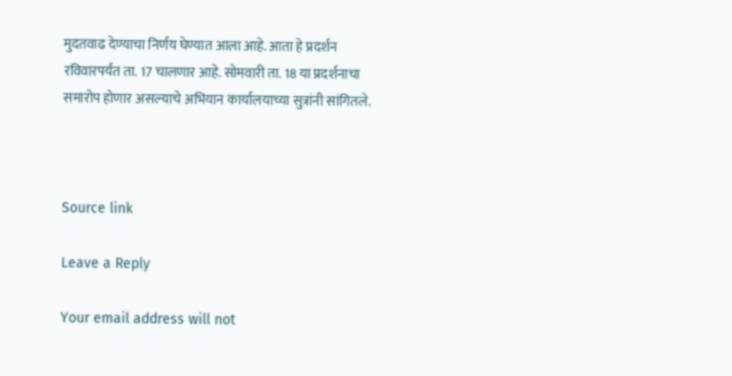मुदतवाढ देण्याचा निर्णय घेण्यात आला आहे. आता हे प्रदर्शन रविवारपर्यंत ता. 17 चालणार आहे. सोमवारी ता. 18 या प्रदर्शनाचा समारोप होणार असल्याचे अभियान कार्यालयाच्या सुत्रांनी सांगितले.



Source link

Leave a Reply

Your email address will not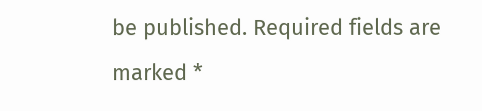be published. Required fields are marked *